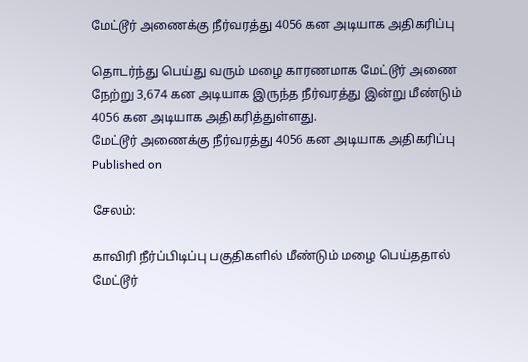மேட்டூர் அணைக்கு நீர்வரத்து 4056 கன அடியாக அதிகரிப்பு

தொடர்ந்து பெய்து வரும் மழை காரணமாக மேட்டூர் அணை நேற்று 3,674 கன அடியாக இருந்த நீர்வரத்து இன்று மீண்டும் 4056 கன அடியாக அதிகரித்துள்ளது.
மேட்டூர் அணைக்கு நீர்வரத்து 4056 கன அடியாக அதிகரிப்பு
Published on

சேலம்:

காவிரி நீர்ப்பிடிப்பு பகுதிகளில் மீண்டும் மழை பெய்ததால் மேட்டூர்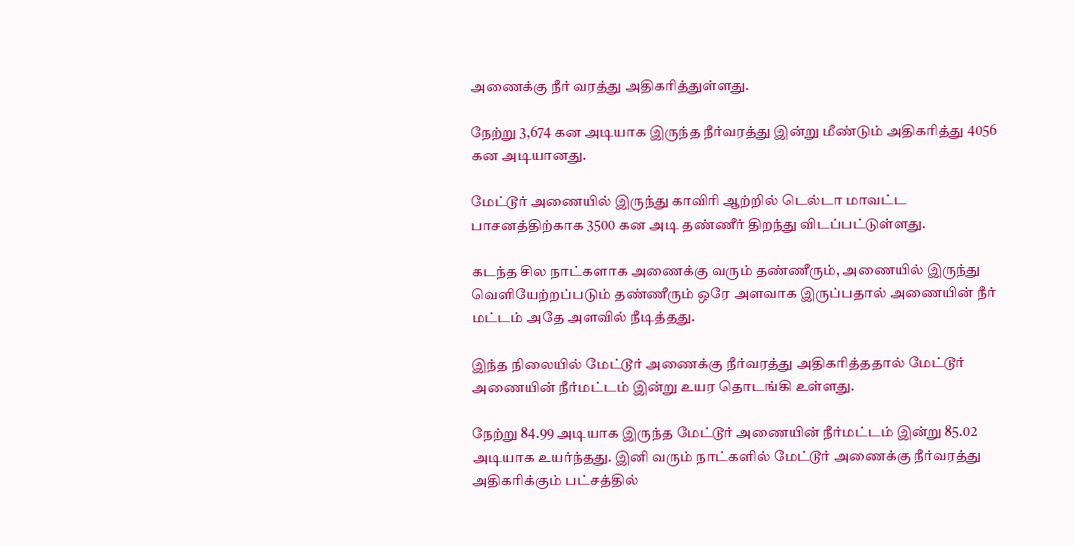அணைக்கு நீர் வரத்து அதிகரித்துள்ளது.

நேற்று 3,674 கன அடியாக இருந்த நீர்வரத்து இன்று மீண்டும் அதிகரித்து 4056 கன அடியானது.

மேட்டூர் அணையில் இருந்து காவிரி ஆற்றில் டெல்டா மாவட்ட பாசனத்திற்காக 3500 கன அடி தண்ணீர் திறந்து விடப்பட்டுள்ளது.

கடந்த சில நாட்களாக அணைக்கு வரும் தண்ணீரும், அணையில் இருந்து வெளியேற்றப்படும் தண்ணீரும் ஒரே அளவாக இருப்பதால் அணையின் நீர் மட்டம் அதே அளவில் நீடித்தது.

இந்த நிலையில் மேட்டூர் அணைக்கு நீர்வரத்து அதிகரித்ததால் மேட்டூர் அணையின் நீர்மட்டம் இன்று உயர தொடங்கி உள்ளது.

நேற்று 84.99 அடியாக இருந்த மேட்டூர் அணையின் நீர்மட்டம் இன்று 85.02 அடியாக உயர்ந்தது. இனி வரும் நாட்களில் மேட்டூர் அணைக்கு நீர்வரத்து அதிகரிக்கும் பட்சத்தில்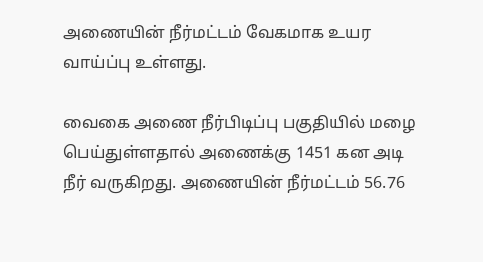அணையின் நீர்மட்டம் வேகமாக உயர வாய்ப்பு உள்ளது.

வைகை அணை நீர்பிடிப்பு பகுதியில் மழை பெய்துள்ளதால் அணைக்கு 1451 கன அடி நீர் வருகிறது. அணையின் நீர்மட்டம் 56.76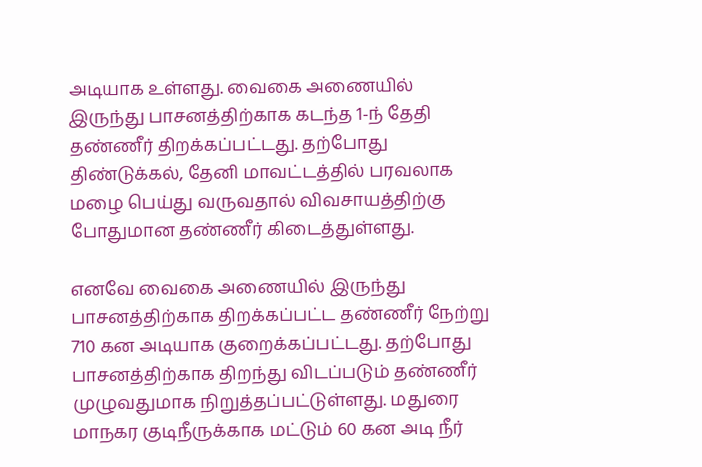அடியாக உள்ளது. வைகை அணையில் இருந்து பாசனத்திற்காக கடந்த 1-ந் தேதி தண்ணீர் திறக்கப்பட்டது. தற்போது திண்டுக்கல், தேனி மாவட்டத்தில் பரவலாக மழை பெய்து வருவதால் விவசாயத்திற்கு போதுமான தண்ணீர் கிடைத்துள்ளது.

எனவே வைகை அணையில் இருந்து பாசனத்திற்காக திறக்கப்பட்ட தண்ணீர் நேற்று 710 கன அடியாக குறைக்கப்பட்டது. தற்போது பாசனத்திற்காக திறந்து விடப்படும் தண்ணீர் முழுவதுமாக நிறுத்தப்பட்டுள்ளது. மதுரை மாநகர குடிநீருக்காக மட்டும் 60 கன அடி நீர்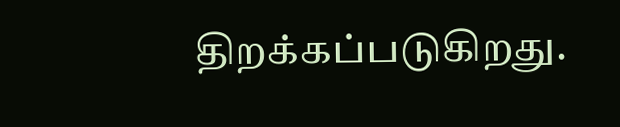திறக்கப்படுகிறது.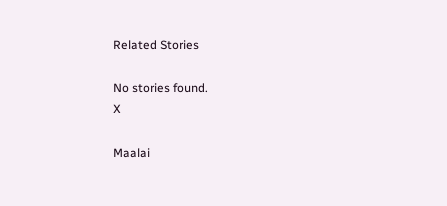Related Stories

No stories found.
X

Maalai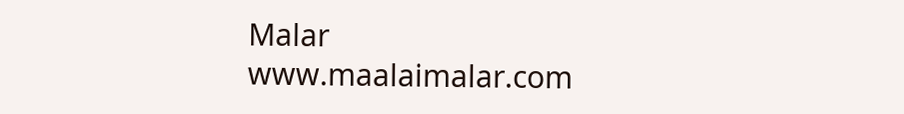Malar
www.maalaimalar.com